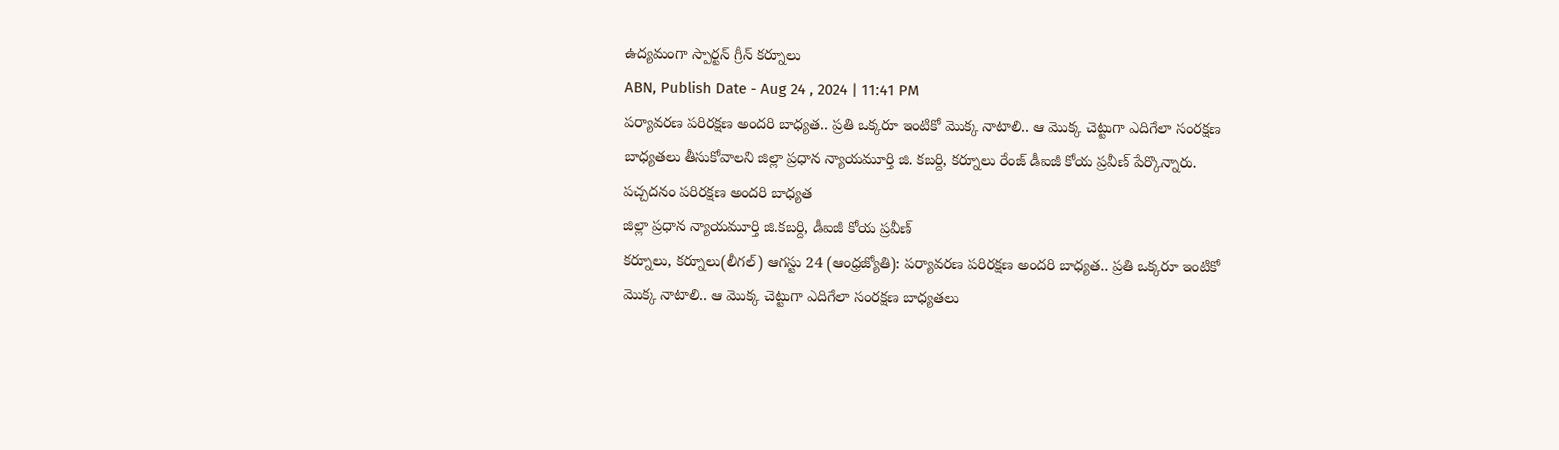ఉద్యమంగా స్పార్టన్ గ్రీన్ కర్నూలు
ABN, Publish Date - Aug 24 , 2024 | 11:41 PM
పర్యావరణ పరిరక్షణ అందరి బాధ్యత.. ప్రతి ఒక్కరూ ఇంటికో మొక్క నాటాలి.. ఆ మొక్క చెట్టుగా ఎదిగేలా సంరక్షణ బాధ్యతలు తీసుకోవాలని జిల్లా ప్రధాన న్యాయమూర్తి జి. కబర్ది, కర్నూలు రేంజ్ డీఐజీ కోయ ప్రవీణ్ పేర్కొన్నారు.
పచ్చదనం పరిరక్షణ అందరి బాధ్యత
జిల్లా ప్రధాన న్యాయమూర్తి జి.కబర్ది, డీఐజీ కోయ ప్రవీణ్
కర్నూలు, కర్నూలు(లీగల్) ఆగస్టు 24 (ఆంధ్రజ్యోతి): పర్యావరణ పరిరక్షణ అందరి బాధ్యత.. ప్రతి ఒక్కరూ ఇంటికో మొక్క నాటాలి.. ఆ మొక్క చెట్టుగా ఎదిగేలా సంరక్షణ బాధ్యతలు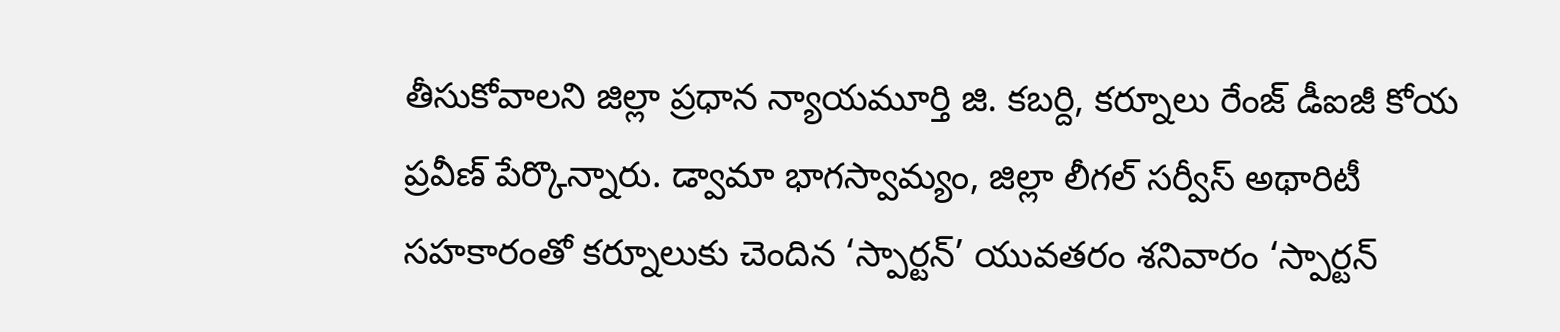తీసుకోవాలని జిల్లా ప్రధాన న్యాయమూర్తి జి. కబర్ది, కర్నూలు రేంజ్ డీఐజీ కోయ ప్రవీణ్ పేర్కొన్నారు. డ్వామా భాగస్వామ్యం, జిల్లా లీగల్ సర్వీస్ అథారిటీ సహకారంతో కర్నూలుకు చెందిన ‘స్పార్టన్’ యువతరం శనివారం ‘స్పార్టన్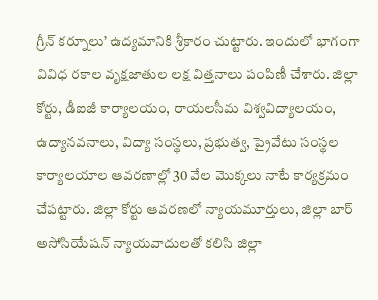గ్రీన్ కర్నూలు’ ఉద్యమానికి శ్రీకారం చుట్టారు. ఇందులో భాగంగా వివిధ రకాల వృక్షజాతుల లక్ష విత్తనాలు పంపిణీ చేశారు. జిల్లా కోర్టు, డీఐజీ కార్యాలయం, రాయలసీమ విశ్వవిద్యాలయం, ఉద్యానవనాలు, విద్యా సంస్థలు, ప్రభుత్వ, ప్రైవేటు సంస్థల కార్యాలయాల ఆవరణాల్లో 30 వేల మొక్కలు నాటే కార్యక్రమం చేపట్టారు. జిల్లా కోర్టు ఆవరణలో న్యాయమూర్తులు, జిల్లా బార్ అసోసియేషన్ న్యాయవాదులతో కలిసి జిల్లా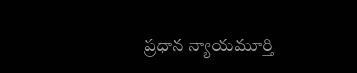ప్రధాన న్యాయమూర్తి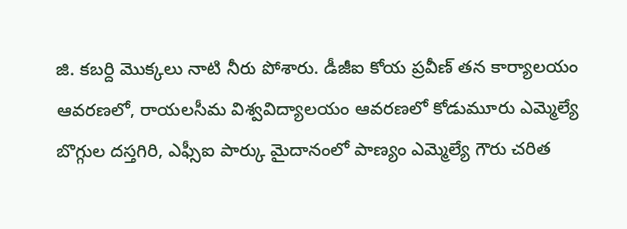జి. కబర్ది మొక్కలు నాటి నీరు పోశారు. డీజీఐ కోయ ప్రవీణ్ తన కార్యాలయం ఆవరణలో, రాయలసీమ విశ్వవిద్యాలయం ఆవరణలో కోడుమూరు ఎమ్మెల్యే బొగ్గుల దస్తగిరి, ఎఫ్సీఐ పార్కు మైదానంలో పాణ్యం ఎమ్మెల్యే గౌరు చరిత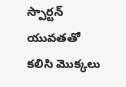స్పార్టన్ యువతతో కలిసి మొక్కలు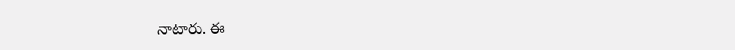నాటారు. ఈ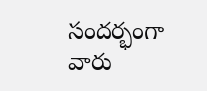సందర్భంగా వారు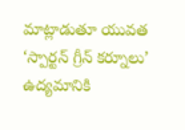మాట్లాడుతూ యువత ‘స్పార్టన్ గ్రీన్ కర్నూలు’ ఉద్యమానికి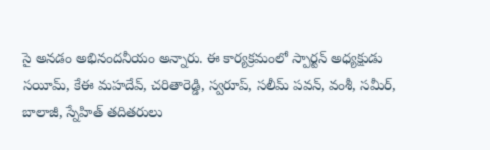సై అనడం అభినందనీయం అన్నారు. ఈ కార్యక్రమంలో స్పార్టన్ అధ్యక్షుడు సయీమ్, కేఈ మహదేవ్, చరితారెడ్డి, స్వరూప్, సలీమ్ పవన్, వంశీ, సమీర్, బాలాజీ, స్నేహిత్ తదితరులు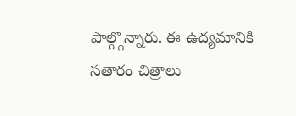పాల్గ్గొన్నారు. ఈ ఉద్యమానికి సతారం చిత్రాలు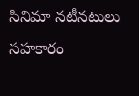సినిమా నటీనటులు సహకారం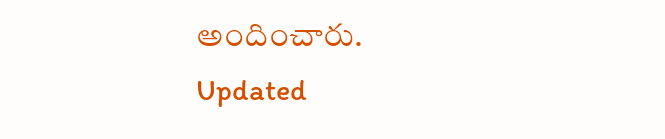అందించారు.
Updated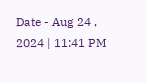Date - Aug 24 , 2024 | 11:41 PM